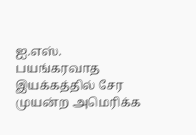ஐ.எஸ். பயங்கரவாத இயக்கத்தில் சேர முயன்ற அமெரிக்க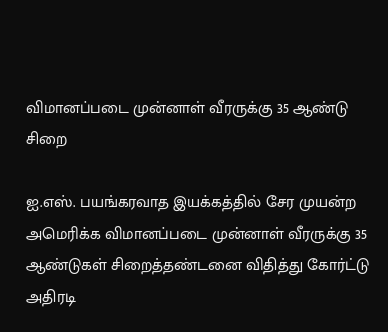விமானப்படை முன்னாள் வீரருக்கு 35 ஆண்டு சிறை

ஐ.எஸ். பயங்கரவாத இயக்கத்தில் சேர முயன்ற அமெரிக்க விமானப்படை முன்னாள் வீரருக்கு 35 ஆண்டுகள் சிறைத்தண்டனை விதித்து கோர்ட்டு அதிரடி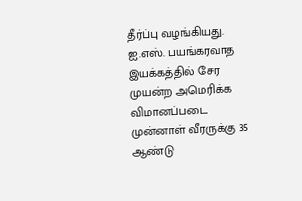தீர்ப்பு வழங்கியது.
ஐ.எஸ். பயங்கரவாத இயக்கத்தில் சேர முயன்ற அமெரிக்க விமானப்படை முன்னாள் வீரருக்கு 35 ஆண்டு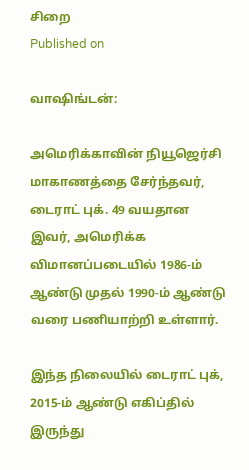சிறை
Published on

வாஷிங்டன்:

அமெரிக்காவின் நியூஜெர்சி மாகாணத்தை சேர்ந்தவர், டைராட் புக். 49 வயதான இவர், அமெரிக்க விமானப்படையில் 1986-ம் ஆண்டு முதல் 1990-ம் ஆண்டு வரை பணியாற்றி உள்ளார்.

இந்த நிலையில் டைராட் புக், 2015-ம் ஆண்டு எகிப்தில் இருந்து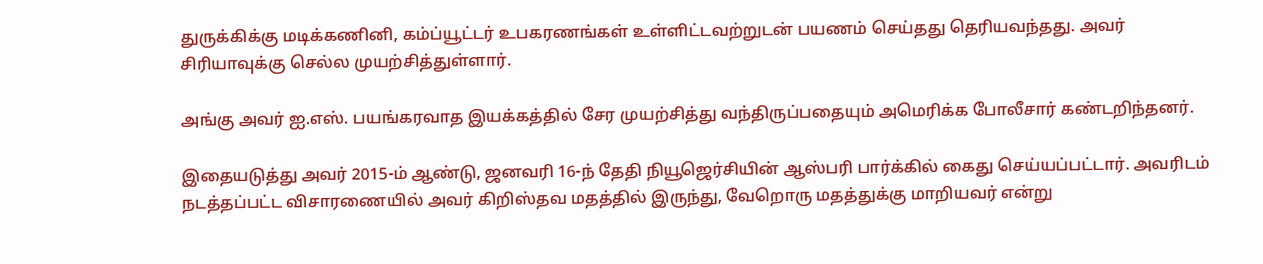துருக்கிக்கு மடிக்கணினி, கம்ப்யூட்டர் உபகரணங்கள் உள்ளிட்டவற்றுடன் பயணம் செய்தது தெரியவந்தது. அவர் சிரியாவுக்கு செல்ல முயற்சித்துள்ளார்.

அங்கு அவர் ஐ.எஸ். பயங்கரவாத இயக்கத்தில் சேர முயற்சித்து வந்திருப்பதையும் அமெரிக்க போலீசார் கண்டறிந்தனர்.

இதையடுத்து அவர் 2015-ம் ஆண்டு, ஜனவரி 16-ந் தேதி நியூஜெர்சியின் ஆஸ்பரி பார்க்கில் கைது செய்யப்பட்டார். அவரிடம் நடத்தப்பட்ட விசாரணையில் அவர் கிறிஸ்தவ மதத்தில் இருந்து, வேறொரு மதத்துக்கு மாறியவர் என்று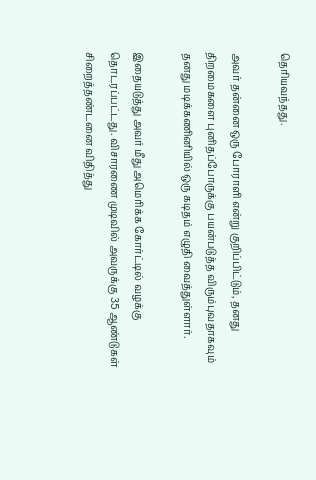தெரியவந்தது.

அவர் தன்னை ஒரு போராளி என்று குறிப்பிட்டும், தனது திறமைகளை புனிதப்போருக்கு பயன்படுத்த விரும்புவதாகவும் தனது மடிக்கணினியில் ஒரு கடிதம் எழுதி வைத்துள்ளார்.

இதையடுத்து அவர் மீது அமெரிக்க கோர்ட்டில் வழக்கு தொடரப்பட்டது. விசாரணை முடிவில் அவருக்கு 35 ஆண்டுகள் சிறைத்தண்டனை விதித்து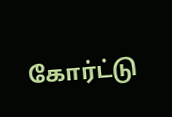கோர்ட்டு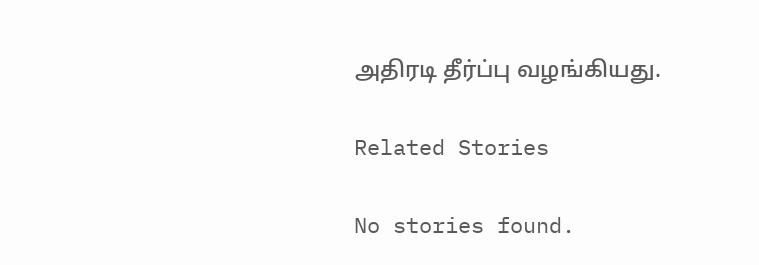அதிரடி தீர்ப்பு வழங்கியது.

Related Stories

No stories found.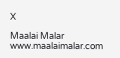X

Maalai Malar
www.maalaimalar.com